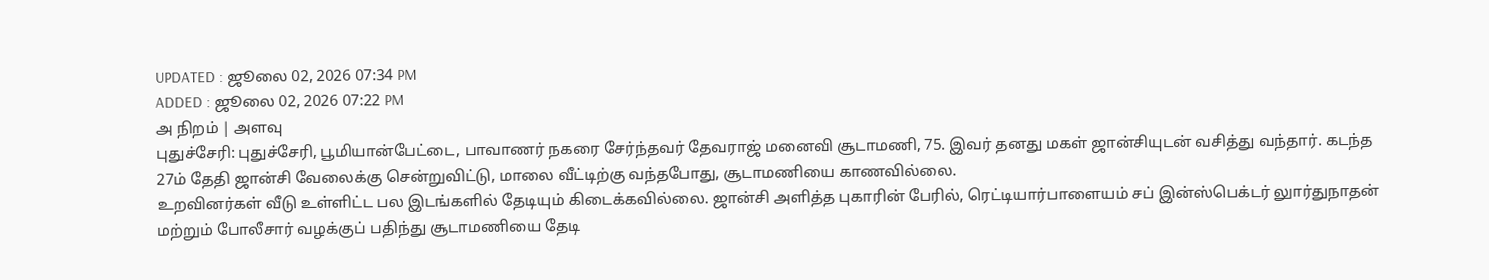UPDATED : ஜூலை 02, 2026 07:34 PM
ADDED : ஜூலை 02, 2026 07:22 PM
அ நிறம் | அளவு
புதுச்சேரி: புதுச்சேரி, பூமியான்பேட்டை, பாவாணர் நகரை சேர்ந்தவர் தேவராஜ் மனைவி சூடாமணி, 75. இவர் தனது மகள் ஜான்சியுடன் வசித்து வந்தார். கடந்த 27ம் தேதி ஜான்சி வேலைக்கு சென்றுவிட்டு, மாலை வீட்டிற்கு வந்தபோது, சூடாமணியை காணவில்லை.
உறவினர்கள் வீடு உள்ளிட்ட பல இடங்களில் தேடியும் கிடைக்கவில்லை. ஜான்சி அளித்த புகாரின் பேரில், ரெட்டியார்பாளையம் சப் இன்ஸ்பெக்டர் லுார்துநாதன் மற்றும் போலீசார் வழக்குப் பதிந்து சூடாமணியை தேடி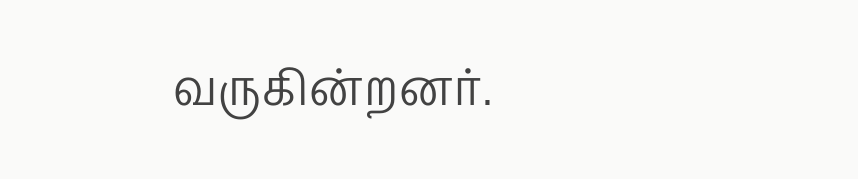வருகின்றனர்.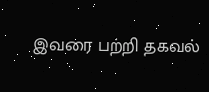இவரை பற்றி தகவல்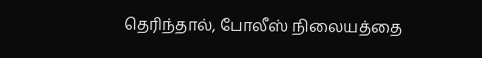தெரிந்தால், போலீஸ் நிலையத்தை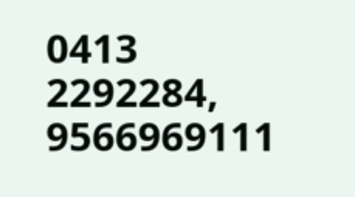0413 2292284, 9566969111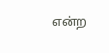என்ற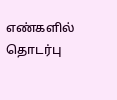எண்களில் தொடர்பு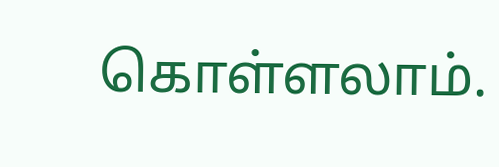கொள்ளலாம்.